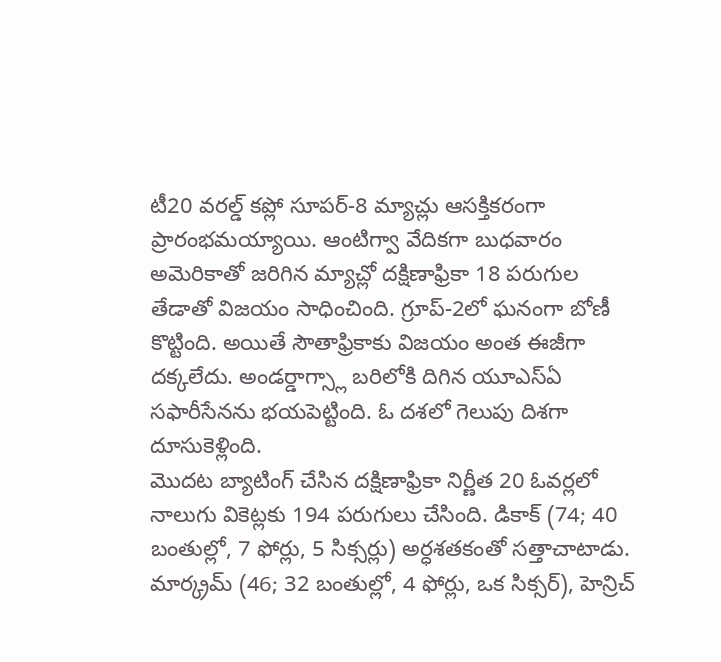టీ20 వరల్డ్ కప్లో సూపర్-8 మ్యాచ్లు ఆసక్తికరంగా ప్రారంభమయ్యాయి. ఆంటిగ్వా వేదికగా బుధవారం అమెరికాతో జరిగిన మ్యాచ్లో దక్షిణాఫ్రికా 18 పరుగుల తేడాతో విజయం సాధించింది. గ్రూప్-2లో ఘనంగా బోణీ కొట్టింది. అయితే సౌతాఫ్రికాకు విజయం అంత ఈజీగా దక్కలేదు. అండర్డాగ్స్లా బరిలోకి దిగిన యూఎస్ఏ సఫారీసేనను భయపెట్టింది. ఓ దశలో గెలుపు దిశగా దూసుకెళ్లింది.
మొదట బ్యాటింగ్ చేసిన దక్షిణాఫ్రికా నిర్ణీత 20 ఓవర్లలో నాలుగు వికెట్లకు 194 పరుగులు చేసింది. డికాక్ (74; 40 బంతుల్లో, 7 ఫోర్లు, 5 సిక్సర్లు) అర్ధశతకంతో సత్తాచాటాడు. మార్క్రమ్ (46; 32 బంతుల్లో, 4 ఫోర్లు, ఒక సిక్సర్), హెన్రిచ్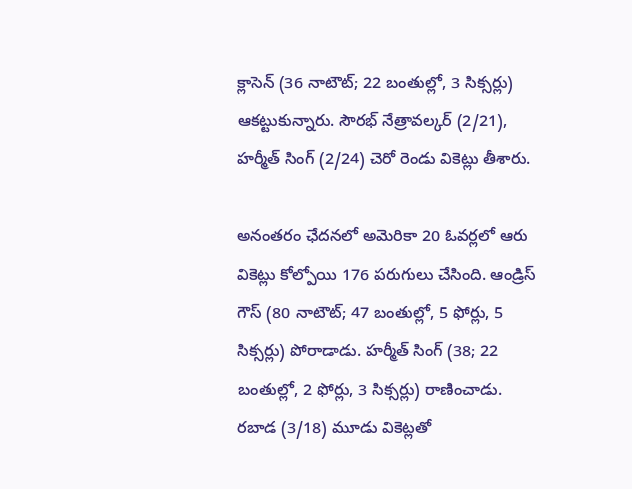క్లాసెన్ (36 నాటౌట్; 22 బంతుల్లో, 3 సిక్సర్లు) ఆకట్టుకున్నారు. సౌరభ్ నేత్రావల్కర్ (2/21), హర్మీత్ సింగ్ (2/24) చెరో రెండు వికెట్లు తీశారు.

అనంతరం ఛేదనలో అమెరికా 20 ఓవర్లలో ఆరు వికెట్లు కోల్పోయి 176 పరుగులు చేసింది. ఆండ్రిస్ గౌస్ (80 నాటౌట్; 47 బంతుల్లో, 5 ఫోర్లు, 5 సిక్సర్లు) పోరాడాడు. హర్మీత్ సింగ్ (38; 22 బంతుల్లో, 2 ఫోర్లు, 3 సిక్సర్లు) రాణించాడు. రబాడ (3/18) మూడు వికెట్లతో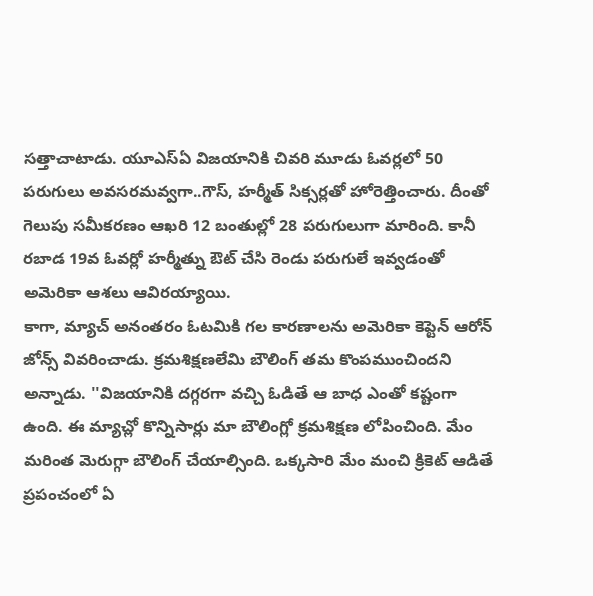సత్తాచాటాడు. యూఎస్ఏ విజయానికి చివరి మూడు ఓవర్లలో 50 పరుగులు అవసరమవ్వగా..గౌస్, హర్మీత్ సిక్సర్లతో హోరెత్తించారు. దీంతో గెలుపు సమీకరణం ఆఖరి 12 బంతుల్లో 28 పరుగులుగా మారింది. కానీ రబాడ 19వ ఓవర్లో హర్మీత్ను ఔట్ చేసి రెండు పరుగులే ఇవ్వడంతో అమెరికా ఆశలు ఆవిరయ్యాయి.
కాగా, మ్యాచ్ అనంతరం ఓటమికి గల కారణాలను అమెరికా కెప్టెన్ ఆరోన్ జోన్స్ వివరించాడు. క్రమశిక్షణలేమి బౌలింగ్ తమ కొంపముంచిందని అన్నాడు. ''విజయానికి దగ్గరగా వచ్చి ఓడితే ఆ బాధ ఎంతో కష్టంగా ఉంది. ఈ మ్యాచ్లో కొన్నిసార్లు మా బౌలింగ్లో క్రమశిక్షణ లోపించింది. మేం మరింత మెరుగ్గా బౌలింగ్ చేయాల్సింది. ఒక్కసారి మేం మంచి క్రికెట్ ఆడితే ప్రపంచంలో ఏ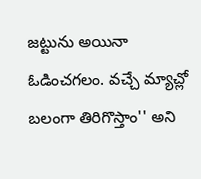జట్టును అయినా ఓడించగలం. వచ్చే మ్యాచ్లో బలంగా తిరిగొస్తాం'' అని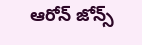ఆరోన్ జోన్స్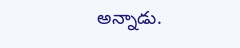అన్నాడు.